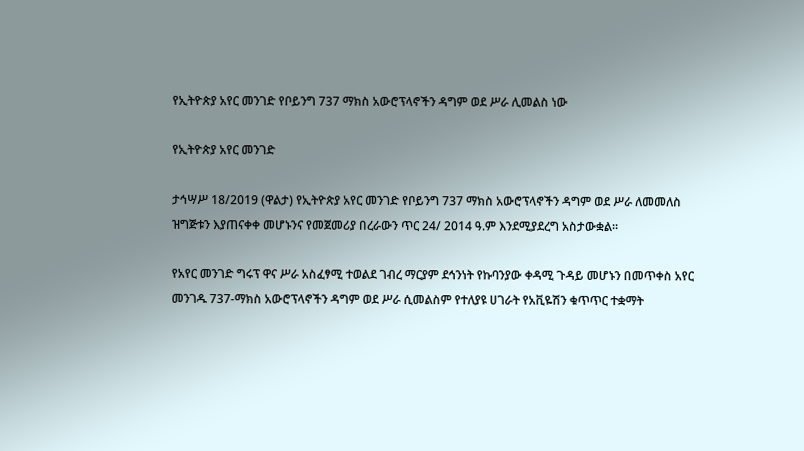የኢትዮጵያ አየር መንገድ የቦይንግ 737 ማክስ አውሮፕላኖችን ዳግም ወደ ሥራ ሊመልስ ነው

የኢትዮጵያ አየር መንገድ

ታኅሣሥ 18/2019 (ዋልታ) የኢትዮጵያ አየር መንገድ የቦይንግ 737 ማክስ አውሮፕላኖችን ዳግም ወደ ሥራ ለመመለስ ዝግጅቱን እያጠናቀቀ መሆኑንና የመጀመሪያ በረራውን ጥር 24/ 2014 ዓ.ም እንደሚያደረግ አስታውቋል፡፡

የአየር መንገድ ግሩፕ ዋና ሥራ አስፈፃሚ ተወልደ ገብረ ማርያም ደኅንነት የኩባንያው ቀዳሚ ጉዳይ መሆኑን በመጥቀስ አየር መንገዱ 737-ማክስ አውሮፕላኖችን ዳግም ወደ ሥራ ሲመልስም የተለያዩ ሀገራት የአቪዬሽን ቁጥጥር ተቋማት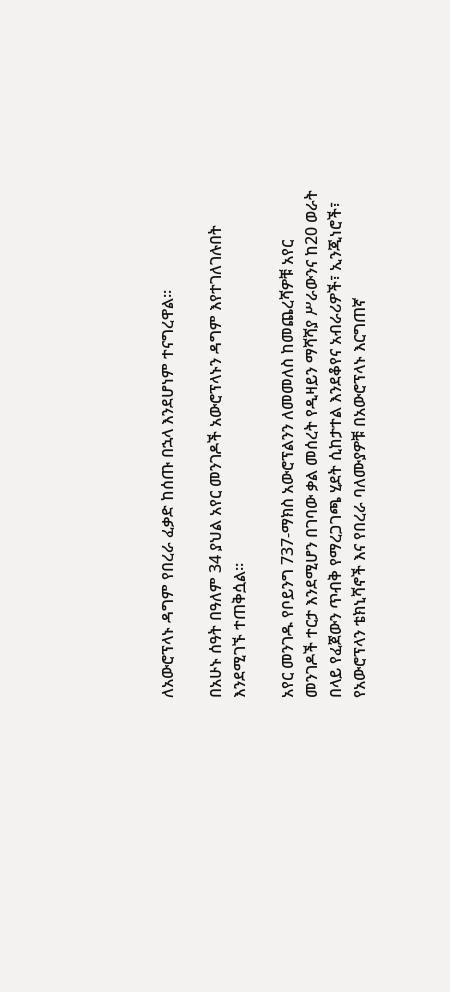ለአውሮፕላኑ ዳግም የበረራ ፈቃድ ከሰጡ በኋላ እንደሆነም ተናግረዋል፡፡

በአሁኑ ሰዓት በዓለም 34 ያህል አየር መንገዶች አውሮፕላኑን ዳግም እየተገለገሉበት እንደሚገኙ ተጠቅሷል፡፡

አየር መንገዱ የቦይንግ 737-ማክስ አውሮፕልንን ለመመለስ ከመጨረሻዎቹ አየር መንገዶች ተርታ እንደሚሆን በገባው ቃል መሰረት የዲዛይን ማሻሻያ ሥራውንና ከ20 ወራት በላይ የፈጀውን ጥብቅ የማረጋገጫ ሂደት ሲከታተል እንደቆየና አብራሪዎች፣ ኢንጂነሮች፣ የአውሮፕላን ቴክኒሻኖች እና የበረራ ባለሙያዎቹ በአውሮፕላኑ እርግጠኛ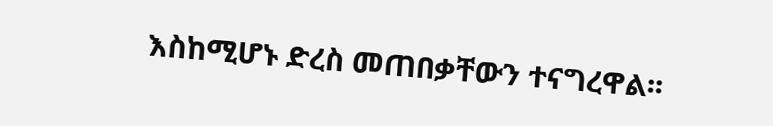እስከሚሆኑ ድረስ መጠበቃቸውን ተናግረዋል፡፡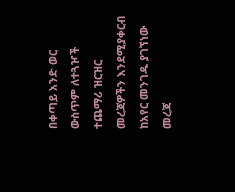በቀጣይ አንድ ወር ውስጥም ለተጓዦች ተጨማሪ ዝርዝር መረጃዎችን እንደሚያቀርብ ከአየር መንገዱ ያገኘነው መረጃ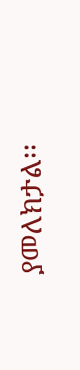ያመለክታል፡፡